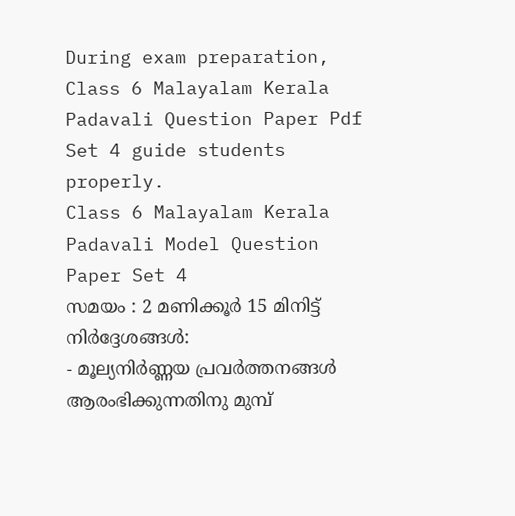During exam preparation, Class 6 Malayalam Kerala Padavali Question Paper Pdf Set 4 guide students properly.
Class 6 Malayalam Kerala Padavali Model Question Paper Set 4
സമയം : 2 മണിക്കൂർ 15 മിനിട്ട്
നിർദ്ദേശങ്ങൾ:
- മൂല്യനിർണ്ണയ പ്രവർത്തനങ്ങൾ ആരംഭിക്കുന്നതിനു മുമ്പ്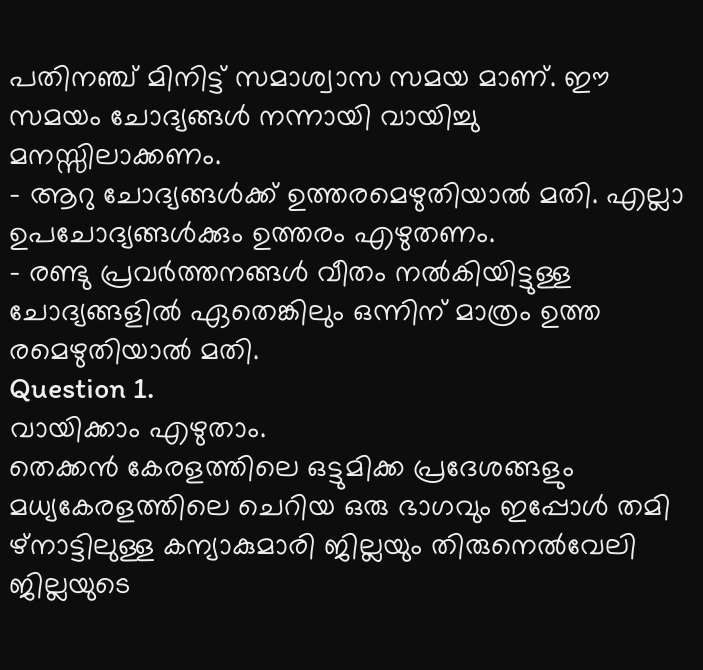പതിനഞ്ച് മിനിട്ട് സമാശ്വാസ സമയ മാണ്. ഈ സമയം ചോദ്യങ്ങൾ നന്നായി വായിച്ചു മനസ്സിലാക്കണം.
- ആറു ചോദ്യങ്ങൾക്ക് ഉത്തരമെഴുതിയാൽ മതി. എല്ലാ ഉപചോദ്യങ്ങൾക്കും ഉത്തരം എഴുതണം.
- രണ്ടു പ്രവർത്തനങ്ങൾ വീതം നൽകിയിട്ടുള്ള ചോദ്യങ്ങളിൽ ഏതെങ്കിലും ഒന്നിന് മാത്രം ഉത്ത രമെഴുതിയാൽ മതി.
Question 1.
വായിക്കാം എഴുതാം.
തെക്കൻ കേരളത്തിലെ ഒട്ടുമിക്ക പ്രദേശങ്ങളും മധ്യകേരളത്തിലെ ചെറിയ ഒരു ഭാഗവും ഇപ്പോൾ തമി ഴ്നാട്ടിലുള്ള കന്യാകുമാരി ജില്ലയും തിരുനെൽവേലി ജില്ലയുടെ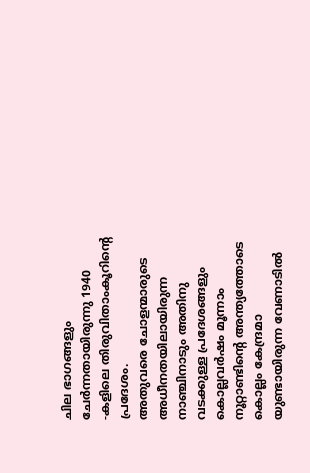ചില ഭാഗങ്ങളും ചേർന്നതായിരുന്നു 1940 -കളിലെ തിരുവിതാംകൂറിന്റെ പ്രദേശം.
അതുവരെ ചോളന്മാരുടെ അധീനതയിലായിരുന്ന നാഞ്ചിനാടും അതിനു വടക്കുള്ള പ്രദേശങ്ങളും കൊല്ലവർഷം മൂന്നാം നൂറ്റാണ്ടിന്റെ അന്ത്യത്തോടെ കൊല്ലം കേന്ദ്രമാ യുണ്ടായിരുന്ന വേണാടിൽ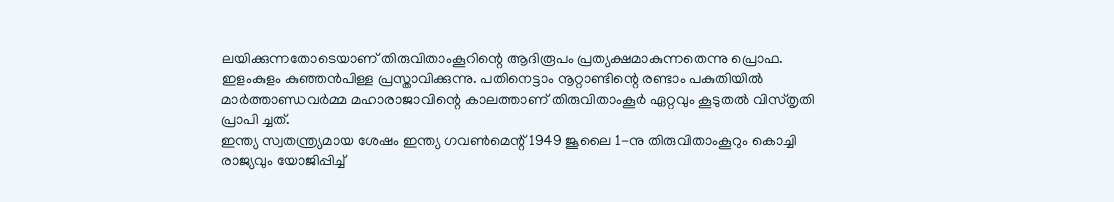ലയിക്കുന്നതോടെയാണ് തിരുവിതാംകൂറിന്റെ ആദിരൂപം പ്രത്യക്ഷമാകുന്നതെന്നു പ്രൊഫ. ഇളംകുളം കുഞ്ഞൻപിള്ള പ്രസ്താവിക്കുന്നു. പതിനെട്ടാം നൂറ്റാണ്ടിന്റെ രണ്ടാം പകുതിയിൽ മാർത്താണ്ഡവർമ്മ മഹാരാജാവിന്റെ കാലത്താണ് തിരുവിതാംകൂർ ഏറ്റവും കൂടുതൽ വിസ്തൃതി പ്രാപി ച്ചത്.
ഇന്ത്യ സ്വതന്ത്ര്യമായ ശേഷം ഇന്ത്യ ഗവൺമെന്റ് 1949 ജൂലൈ 1-നു തിരുവിതാംകൂറും കൊച്ചി രാജ്യവും യോജിപ്പിച്ച്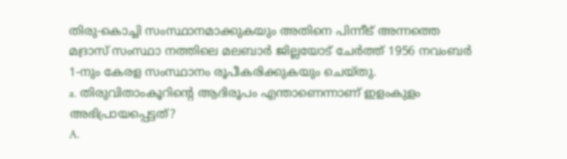തിരു-കൊച്ചി സംസ്ഥാനമാക്കുകയും അതിനെ പിന്നീട് അന്നത്തെ മദ്രാസ് സംസ്ഥാ നത്തിലെ മലബാർ ജില്ലയോട് ചേർത്ത് 1956 നവംബർ 1-നും കേരള സംസ്ഥാനം രൂപീകരിക്കുകയും ചെയ്തു.
a. തിരുവിതാംകൂറിന്റെ ആദിരൂപം എന്താണെന്നാണ് ഇളംകുളം അഭിപ്രായപ്പെട്ടത്?
A.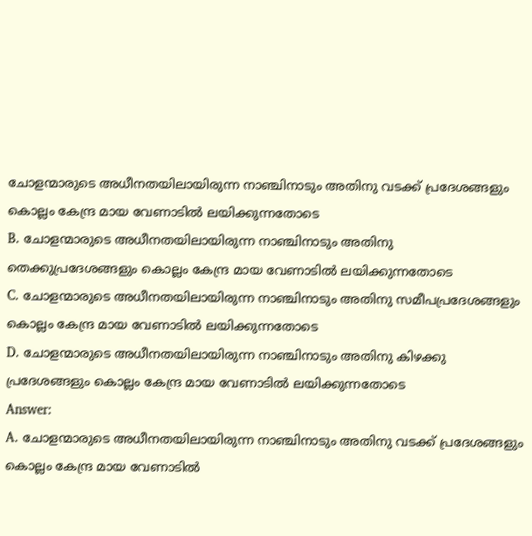ചോളന്മാരുടെ അധീനതയിലായിരുന്ന നാഞ്ചിനാടും അതിനു വടക്ക് പ്രദേശങ്ങളും കൊല്ലം കേന്ദ്ര മായ വേണാടിൽ ലയിക്കുന്നതോടെ
B. ചോളന്മാരുടെ അധീനതയിലായിരുന്ന നാഞ്ചിനാടും അതിനു തെക്കുപ്രദേശങ്ങളും കൊല്ലം കേന്ദ്ര മായ വേണാടിൽ ലയിക്കുന്നതോടെ
C. ചോളന്മാരുടെ അധീനതയിലായിരുന്ന നാഞ്ചിനാടും അതിനു സമീപപ്രദേശങ്ങളും കൊല്ലം കേന്ദ്ര മായ വേണാടിൽ ലയിക്കുന്നതോടെ
D. ചോളന്മാരുടെ അധീനതയിലായിരുന്ന നാഞ്ചിനാടും അതിനു കിഴക്കു പ്രദേശങ്ങളും കൊല്ലം കേന്ദ്ര മായ വേണാടിൽ ലയിക്കുന്നതോടെ
Answer:
A. ചോളന്മാരുടെ അധീനതയിലായിരുന്ന നാഞ്ചിനാടും അതിനു വടക്ക് പ്രദേശങ്ങളും കൊല്ലം കേന്ദ്ര മായ വേണാടിൽ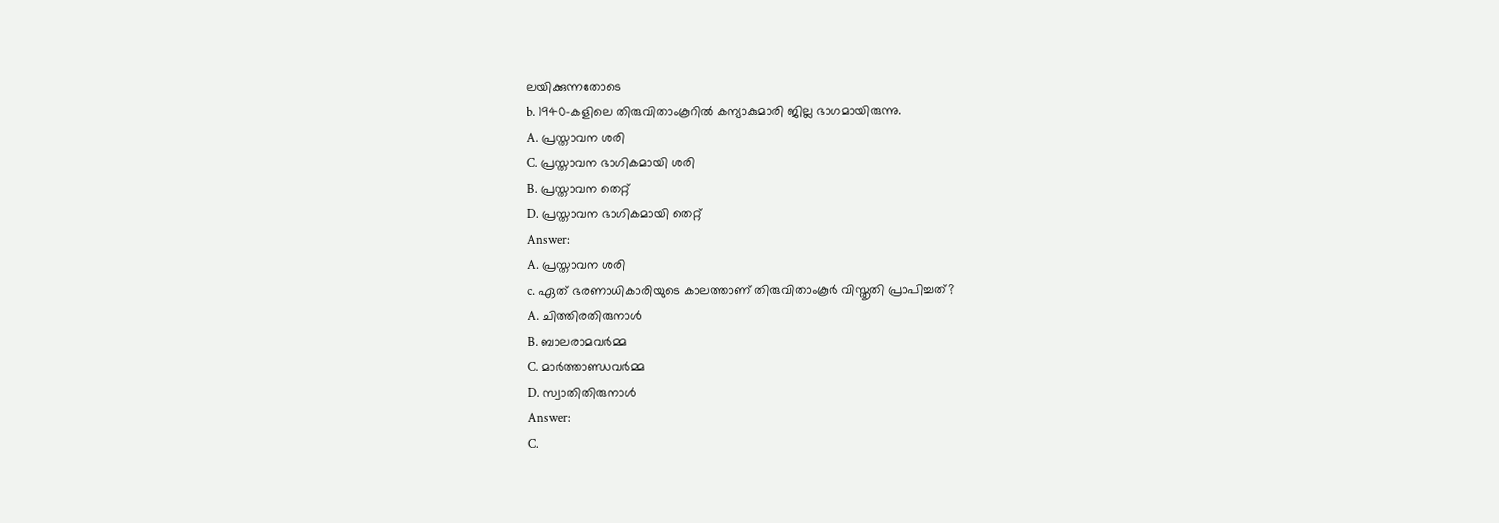ലയിക്കുന്നതോടെ
b. 1940-കളിലെ തിരുവിതാംകൂറിൽ കന്യാകുമാരി ജില്ല ഭാഗമായിരുന്നു.
A. പ്രസ്താവന ശരി
C. പ്രസ്താവന ഭാഗികമായി ശരി
B. പ്രസ്താവന തെറ്റ്
D. പ്രസ്താവന ഭാഗികമായി തെറ്റ്
Answer:
A. പ്രസ്താവന ശരി
c. ഏത് ഭരണാധികാരിയുടെ കാലത്താണ് തിരുവിതാംകൂർ വിസ്തൃതി പ്രാപിച്ചത്?
A. ചിത്തിരതിരുനാൾ
B. ബാലരാമവർമ്മ
C. മാർത്താണ്ഡവർമ്മ
D. സ്വാതിതിരുനാൾ
Answer:
C.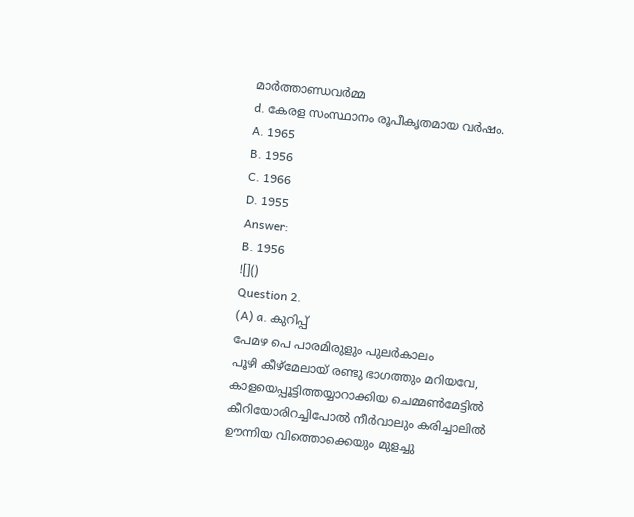മാർത്താണ്ഡവർമ്മ
d. കേരള സംസ്ഥാനം രൂപീകൃതമായ വർഷം.
A. 1965
B. 1956
C. 1966
D. 1955
Answer:
B. 1956
![]()
Question 2.
(A) a. കുറിപ്പ്
പേമഴ പെ പാരമിരുളും പുലർകാലം
പൂഴി കീഴ്മേലായ് രണ്ടു ഭാഗത്തും മറിയവേ,
കാളയെപ്പൂട്ടിത്തയ്യാറാക്കിയ ചെമ്മൺമേട്ടിൽ
കീറിയോരിറച്ചിപോൽ നീർവാലും കരിച്ചാലിൽ
ഊന്നിയ വിത്തൊക്കെയും മുളച്ചു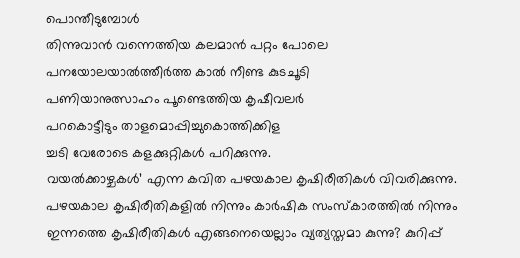പൊന്തീടുമ്പോൾ
തിന്നുവാൻ വന്നെത്തിയ കലമാൻ പറ്റം പോലെ
പനയോലയാൽത്തീർത്ത കാൽ നീണ്ട കുടചൂടി
പണിയാനുത്സാഹം പൂണ്ടെത്തിയ കൃഷീവലർ
പറകൊട്ടീടും താളമൊപ്പിച്ചുകൊത്തിക്കിള
ച്ചടി വേരോടെ കളക്കുറ്റികൾ പറിക്കുന്നു.
വയൽക്കാഴ്ചകൾ’ എന്ന കവിത പഴയകാല കൃഷിരീതികൾ വിവരിക്കുന്നു. പഴയകാല കൃഷിരീതികളിൽ നിന്നും കാർഷിക സംസ്കാരത്തിൽ നിന്നും ഇന്നത്തെ കൃഷിരീതികൾ എങ്ങനെയെല്ലാം വ്യത്യസ്തമാ കുന്നു? കുറിപ്പ്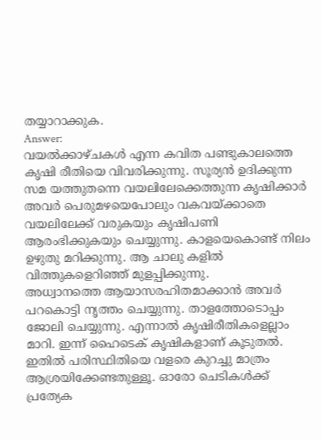തയ്യാറാക്കുക.
Answer:
വയൽക്കാഴ്ചകൾ എന്ന കവിത പണ്ടുകാലത്തെ കൃഷി രീതിയെ വിവരിക്കുന്നു. സൂര്യൻ ഉദിക്കുന്ന സമ യത്തുതന്നെ വയലിലേക്കെത്തുന്ന കൃഷിക്കാർ അവർ പെരുമഴയെപോലും വകവയ്ക്കാതെ വയലിലേക്ക് വരുകയും കൃഷിപണി ആരംഭിക്കുകയും ചെയ്യുന്നു. കാളയെകൊണ്ട് നിലം ഉഴുതു മറിക്കുന്നു. ആ ചാലു കളിൽ വിത്തുകളെറിഞ്ഞ് മുളപ്പിക്കുന്നു.
അധ്വാനത്തെ ആയാസരഹിതമാക്കാൻ അവർ പറകൊട്ടി നൃത്തം ചെയ്യുന്നു. താളത്തോടൊപ്പം ജോലി ചെയ്യുന്നു. എന്നാൽ കൃഷിരീതികളെല്ലാം മാറി. ഇന്ന് ഹൈടെക് കൃഷികളാണ് കൂടുതൽ. ഇതിൽ പരിസ്ഥിതിയെ വളരെ കുറച്ചു മാത്രം ആശ്രയിക്കേണ്ടതുള്ളൂ. ഓരോ ചെടികൾക്ക് പ്രത്യേക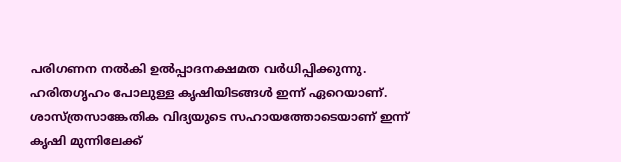പരിഗണന നൽകി ഉൽപ്പാദനക്ഷമത വർധിപ്പിക്കുന്നു.
ഹരിതഗൃഹം പോലുള്ള കൃഷിയിടങ്ങൾ ഇന്ന് ഏറെയാണ്. ശാസ്ത്രസാങ്കേതിക വിദ്യയുടെ സഹായത്തോടെയാണ് ഇന്ന് കൃഷി മുന്നിലേക്ക്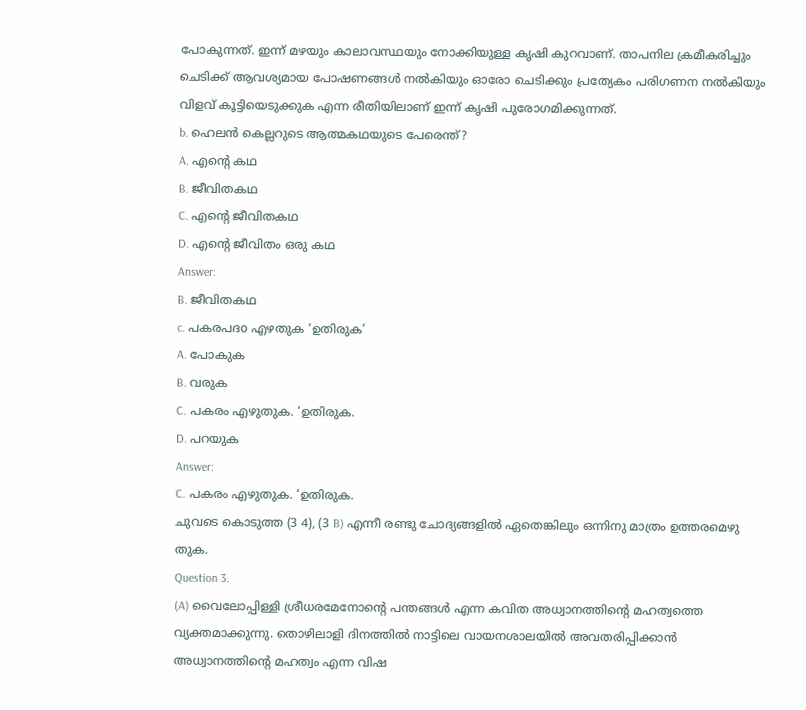പോകുന്നത്. ഇന്ന് മഴയും കാലാവസ്ഥയും നോക്കിയുള്ള കൃഷി കുറവാണ്. താപനില ക്രമീകരിച്ചും ചെടിക്ക് ആവശ്യമായ പോഷണങ്ങൾ നൽകിയും ഓരോ ചെടിക്കും പ്രത്യേകം പരിഗണന നൽകിയും വിളവ് കൂട്ടിയെടുക്കുക എന്ന രീതിയിലാണ് ഇന്ന് കൃഷി പുരോഗമിക്കുന്നത്.
b. ഹെലൻ കെല്ലറുടെ ആത്മകഥയുടെ പേരെന്ത്?
A. എന്റെ കഥ
B. ജീവിതകഥ
C. എന്റെ ജീവിതകഥ
D. എന്റെ ജീവിതം ഒരു കഥ
Answer:
B. ജീവിതകഥ
c. പകരപദo എഴതുക ‘ഉതിരുക’
A. പോകുക
B. വരുക
C. പകരം എഴുതുക. ‘ഉതിരുക.
D. പറയുക
Answer:
C. പകരം എഴുതുക. ‘ഉതിരുക.
ചുവടെ കൊടുത്ത (3 4), (3 B) എന്നീ രണ്ടു ചോദ്യങ്ങളിൽ ഏതെങ്കിലും ഒന്നിനു മാത്രം ഉത്തരമെഴു തുക.
Question 3.
(A) വൈലോപ്പിള്ളി ശ്രീധരമേനോന്റെ പന്തങ്ങൾ എന്ന കവിത അധ്വാനത്തിന്റെ മഹത്വത്തെ വ്യക്തമാക്കുന്നു. തൊഴിലാളി ദിനത്തിൽ നാട്ടിലെ വായനശാലയിൽ അവതരിപ്പിക്കാൻ അധ്വാനത്തിന്റെ മഹത്വം എന്ന വിഷ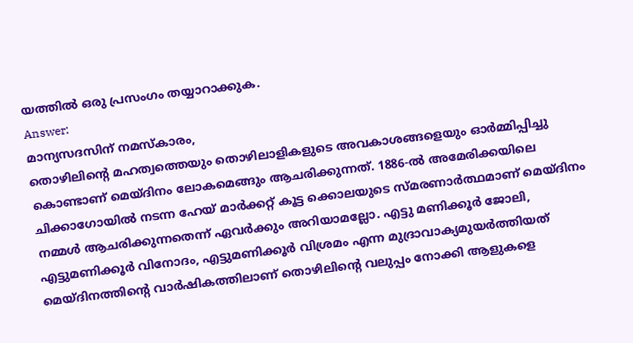യത്തിൽ ഒരു പ്രസംഗം തയ്യാറാക്കുക.
Answer:
മാന്യസദസിന് നമസ്കാരം,
തൊഴിലിന്റെ മഹത്വത്തെയും തൊഴിലാളികളുടെ അവകാശങ്ങളെയും ഓർമ്മിപ്പിച്ചു കൊണ്ടാണ് മെയ്ദിനം ലോകമെങ്ങും ആചരിക്കുന്നത്. 1886-ൽ അമേരിക്കയിലെ ചിക്കാഗോയിൽ നടന്ന ഹേയ് മാർക്കറ്റ് കൂട്ട ക്കൊലയുടെ സ്മരണാർത്ഥമാണ് മെയ്ദിനം നമ്മൾ ആചരിക്കുന്നതെന്ന് ഏവർക്കും അറിയാമല്ലോ. എട്ടു മണിക്കൂർ ജോലി, എട്ടുമണിക്കൂർ വിനോദം, എട്ടുമണിക്കൂർ വിശ്രമം എന്ന മുദ്രാവാക്യമുയർത്തിയത് മെയ്ദിനത്തിന്റെ വാർഷികത്തിലാണ് തൊഴിലിന്റെ വലുപ്പം നോക്കി ആളുകളെ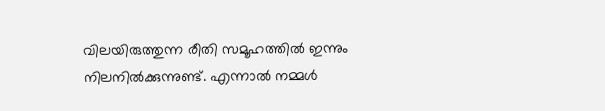വിലയിരുത്തുന്ന രീതി സമൂഹത്തിൽ ഇന്നും നിലനിൽക്കുന്നുണ്ട്. എന്നാൽ നമ്മൾ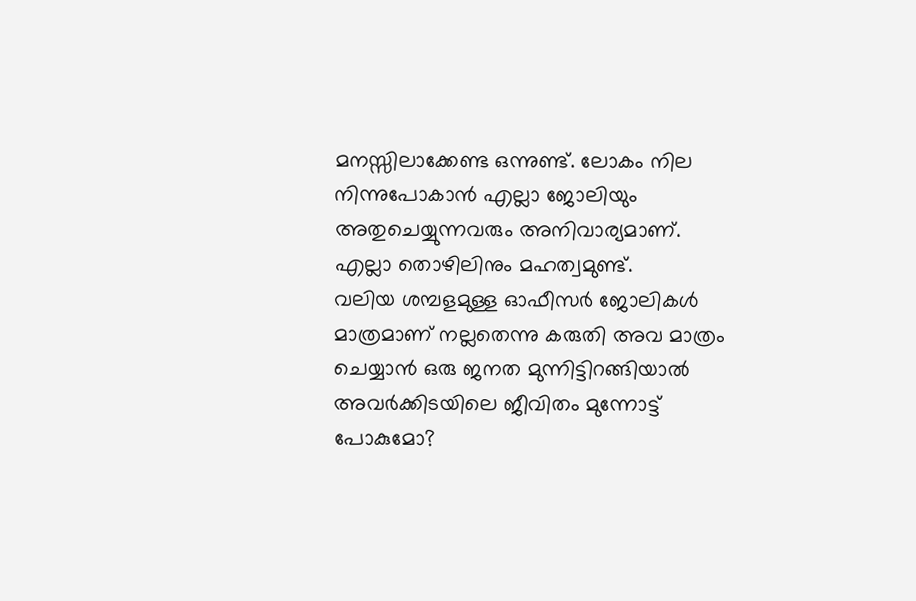മനസ്സിലാക്കേണ്ട ഒന്നുണ്ട്. ലോകം നില നിന്നുപോകാൻ എല്ലാ ജോലിയും അതുചെയ്യുന്നവരും അനിവാര്യമാണ്. എല്ലാ തൊഴിലിനും മഹത്വമുണ്ട്.
വലിയ ശമ്പളമുള്ള ഓഫീസർ ജോലികൾ മാത്രമാണ് നല്ലതെന്നു കരുതി അവ മാത്രം ചെയ്യാൻ ഒരു ജനത മുന്നിട്ടിറങ്ങിയാൽ അവർക്കിടയിലെ ജീവിതം മുന്നോട്ട് പോകുമോ?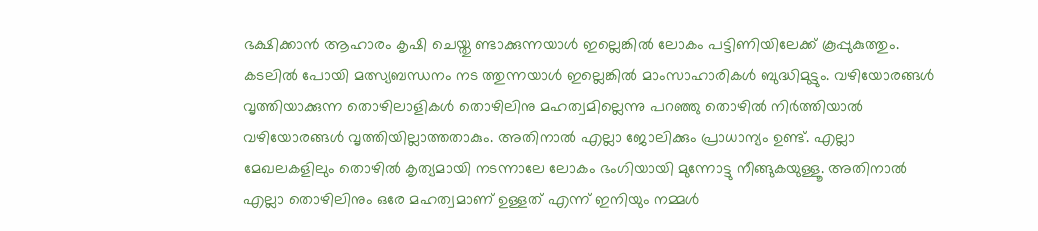ഭക്ഷിക്കാൻ ആഹാരം കൃഷി ചെയ്തു ണ്ടാക്കുന്നയാൾ ഇല്ലെങ്കിൽ ലോകം പട്ടിണിയിലേക്ക് കൂപ്പുകുത്തും. കടലിൽ പോയി മത്സ്യബന്ധനം നട ത്തുന്നയാൾ ഇല്ലെങ്കിൽ മാംസാഹാരികൾ ബുദ്ധിമുട്ടും. വഴിയോരങ്ങൾ വൃത്തിയാക്കുന്ന തൊഴിലാളികൾ തൊഴിലിനു മഹത്വമില്ലെന്നു പറഞ്ഞു തൊഴിൽ നിർത്തിയാൽ വഴിയോരങ്ങൾ വൃത്തിയില്ലാത്തതാകും. അതിനാൽ എല്ലാ ജോലിക്കും പ്രാധാന്യം ഉണ്ട്. എല്ലാ മേഖലകളിലും തൊഴിൽ കൃത്യമായി നടന്നാലേ ലോകം ഭംഗിയായി മുന്നോട്ടു നീങ്ങുകയുള്ളൂ. അതിനാൽ എല്ലാ തൊഴിലിനും ഒരേ മഹത്വമാണ് ഉള്ളത് എന്ന് ഇനിയും നമ്മൾ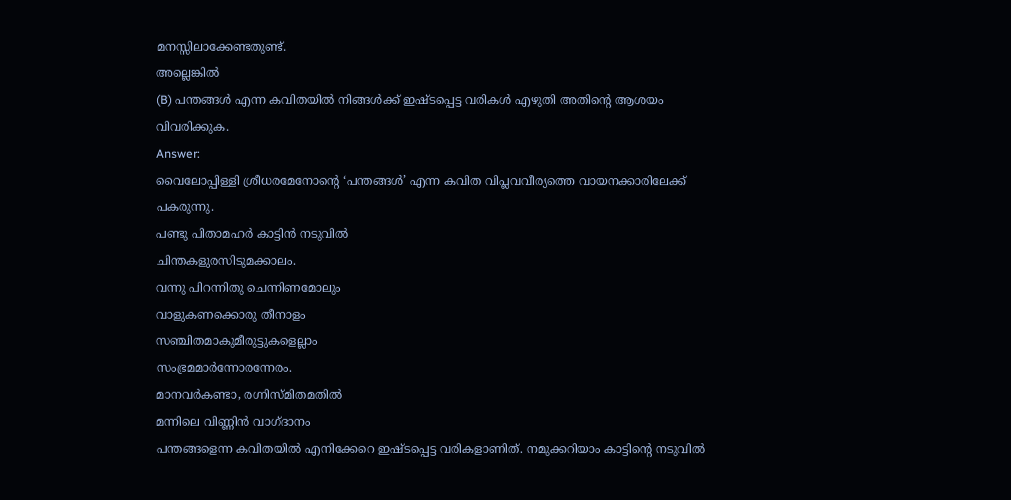മനസ്സിലാക്കേണ്ടതുണ്ട്.
അല്ലെങ്കിൽ
(B) പന്തങ്ങൾ എന്ന കവിതയിൽ നിങ്ങൾക്ക് ഇഷ്ടപ്പെട്ട വരികൾ എഴുതി അതിന്റെ ആശയം വിവരിക്കുക.
Answer:
വൈലോപ്പിള്ളി ശ്രീധരമേനോന്റെ ‘പന്തങ്ങൾ’ എന്ന കവിത വിപ്ലവവീര്യത്തെ വായനക്കാരിലേക്ക് പകരുന്നു.
പണ്ടു പിതാമഹർ കാട്ടിൻ നടുവിൽ
ചിന്തകളുരസിടുമക്കാലം.
വന്നു പിറന്നിതു ചെന്നിണമോലും
വാളുകണക്കൊരു തീനാളം
സഞ്ചിതമാകുമീരുട്ടുകളെല്ലാം
സംഭ്രമമാർന്നോരന്നേരം.
മാനവർകണ്ടാ, രഗ്നിസ്മിതമതിൽ
മന്നിലെ വിണ്ണിൻ വാഗ്ദാനം
പന്തങ്ങളെന്ന കവിതയിൽ എനിക്കേറെ ഇഷ്ടപ്പെട്ട വരികളാണിത്. നമുക്കറിയാം കാട്ടിന്റെ നടുവിൽ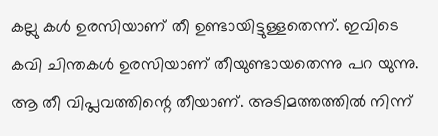കല്ലു കൾ ഉരസിയാണ് തീ ഉണ്ടായിട്ടുള്ളതെന്ന്. ഇവിടെ കവി ചിന്തകൾ ഉരസിയാണ് തീയുണ്ടായതെന്നു പറ യുന്നു. ആ തീ വിപ്ലവത്തിന്റെ തീയാണ്. അടിമത്തത്തിൽ നിന്ന്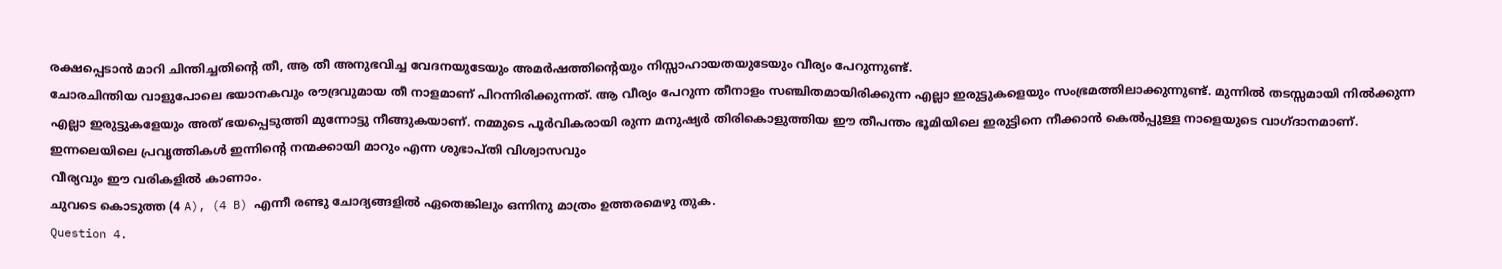രക്ഷപ്പെടാൻ മാറി ചിന്തിച്ചതിന്റെ തീ, ആ തീ അനുഭവിച്ച വേദനയുടേയും അമർഷത്തിന്റെയും നിസ്സാഹായതയുടേയും വീര്യം പേറുന്നുണ്ട്.
ചോരചിന്തിയ വാളുപോലെ ഭയാനകവും രൗദ്രവുമായ തീ നാളമാണ് പിറന്നിരിക്കുന്നത്. ആ വീര്യം പേറുന്ന തീനാളം സഞ്ചിതമായിരിക്കുന്ന എല്ലാ ഇരുട്ടുകളെയും സംഭ്രമത്തിലാക്കുന്നുണ്ട്. മുന്നിൽ തടസ്സമായി നിൽക്കുന്ന എല്ലാ ഇരുട്ടുകളേയും അത് ഭയപ്പെടുത്തി മുന്നോട്ടു നീങ്ങുകയാണ്. നമ്മുടെ പൂർവികരായി രുന്ന മനുഷ്യർ തിരികൊളുത്തിയ ഈ തീപന്തം ഭൂമിയിലെ ഇരുട്ടിനെ നീക്കാൻ കെൽപ്പുള്ള നാളെയുടെ വാഗ്ദാനമാണ്. ഇന്നലെയിലെ പ്രവൃത്തികൾ ഇന്നിന്റെ നന്മക്കായി മാറും എന്ന ശുഭാപ്തി വിശ്വാസവും
വീര്യവും ഈ വരികളിൽ കാണാം.
ചുവടെ കൊടുത്ത (4 A), (4 B) എന്നീ രണ്ടു ചോദ്യങ്ങളിൽ ഏതെങ്കിലും ഒന്നിനു മാത്രം ഉത്തരമെഴു തുക.
Question 4.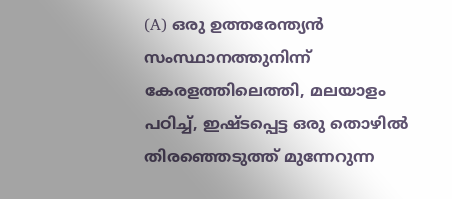(A) ഒരു ഉത്തരേന്ത്യൻ സംസ്ഥാനത്തുനിന്ന് കേരളത്തിലെത്തി, മലയാളം പഠിച്ച്, ഇഷ്ടപ്പെട്ട ഒരു തൊഴിൽ തിരഞ്ഞെടുത്ത് മുന്നേറുന്ന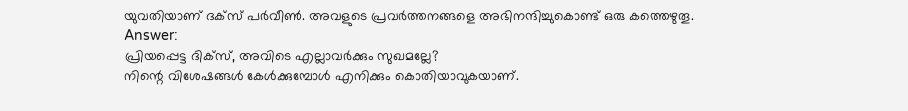യുവതിയാണ് ദക്സ് പർവീൺ. അവളുടെ പ്രവർത്തനങ്ങളെ അഭിനന്ദിച്ചുകൊണ്ട് ഒരു കത്തെഴുതൂ.
Answer:
പ്രിയപ്പെട്ട ദിക്സ്, അവിടെ എല്ലാവർക്കും സുഖമല്ലേ?
നിന്റെ വിശേഷങ്ങൾ കേൾക്കുമ്പോൾ എനിക്കും കൊതിയാവുകയാണ്.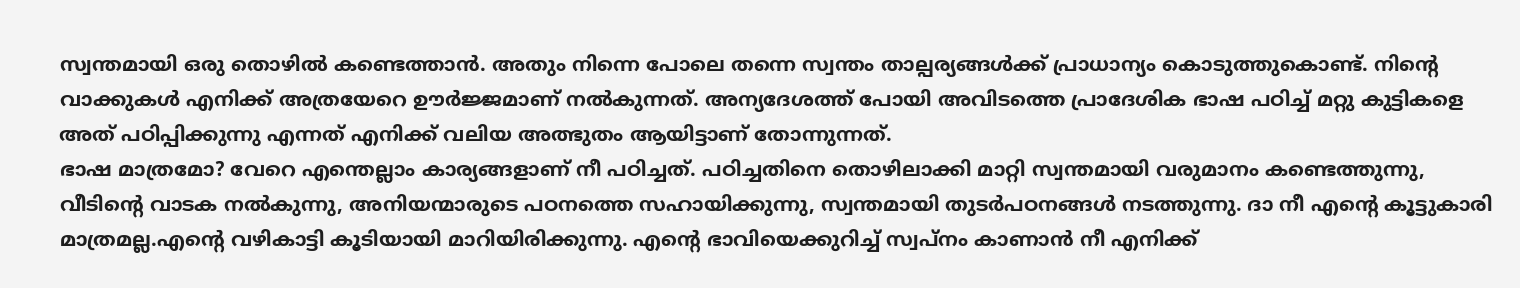സ്വന്തമായി ഒരു തൊഴിൽ കണ്ടെത്താൻ. അതും നിന്നെ പോലെ തന്നെ സ്വന്തം താല്പര്യങ്ങൾക്ക് പ്രാധാന്യം കൊടുത്തുകൊണ്ട്. നിന്റെ വാക്കുകൾ എനിക്ക് അത്രയേറെ ഊർജ്ജമാണ് നൽകുന്നത്. അന്യദേശത്ത് പോയി അവിടത്തെ പ്രാദേശിക ഭാഷ പഠിച്ച് മറ്റു കുട്ടികളെ അത് പഠിപ്പിക്കുന്നു എന്നത് എനിക്ക് വലിയ അത്ഭുതം ആയിട്ടാണ് തോന്നുന്നത്.
ഭാഷ മാത്രമോ? വേറെ എന്തെല്ലാം കാര്യങ്ങളാണ് നീ പഠിച്ചത്. പഠിച്ചതിനെ തൊഴിലാക്കി മാറ്റി സ്വന്തമായി വരുമാനം കണ്ടെത്തുന്നു, വീടിന്റെ വാടക നൽകുന്നു, അനിയന്മാരുടെ പഠനത്തെ സഹായിക്കുന്നു, സ്വന്തമായി തുടർപഠനങ്ങൾ നടത്തുന്നു. ദാ നീ എന്റെ കൂട്ടുകാരി മാത്രമല്ല.എന്റെ വഴികാട്ടി കൂടിയായി മാറിയിരിക്കുന്നു. എന്റെ ഭാവിയെക്കുറിച്ച് സ്വപ്നം കാണാൻ നീ എനിക്ക്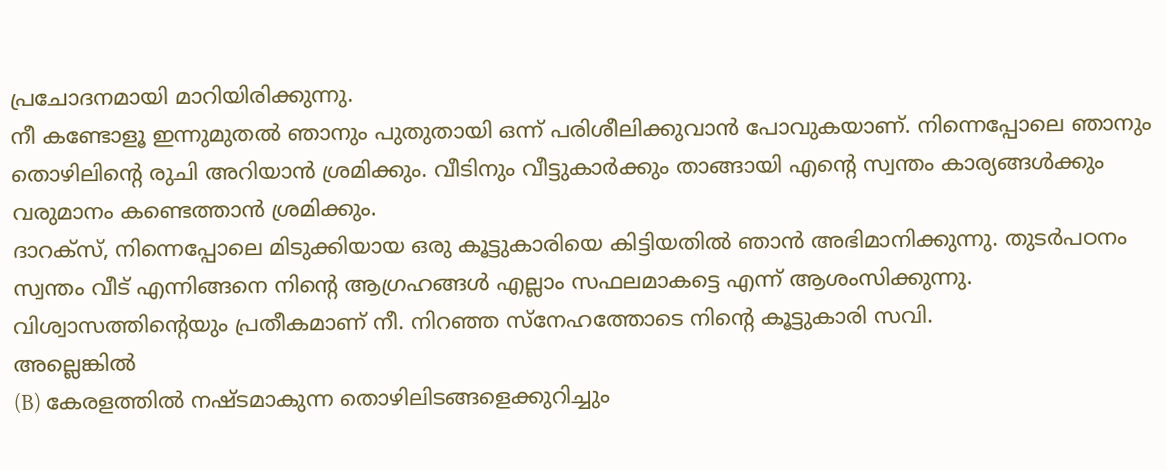പ്രചോദനമായി മാറിയിരിക്കുന്നു.
നീ കണ്ടോളൂ ഇന്നുമുതൽ ഞാനും പുതുതായി ഒന്ന് പരിശീലിക്കുവാൻ പോവുകയാണ്. നിന്നെപ്പോലെ ഞാനും തൊഴിലിന്റെ രുചി അറിയാൻ ശ്രമിക്കും. വീടിനും വീട്ടുകാർക്കും താങ്ങായി എന്റെ സ്വന്തം കാര്യങ്ങൾക്കും വരുമാനം കണ്ടെത്താൻ ശ്രമിക്കും.
ദാറക്സ്, നിന്നെപ്പോലെ മിടുക്കിയായ ഒരു കൂട്ടുകാരിയെ കിട്ടിയതിൽ ഞാൻ അഭിമാനിക്കുന്നു. തുടർപഠനം സ്വന്തം വീട് എന്നിങ്ങനെ നിന്റെ ആഗ്രഹങ്ങൾ എല്ലാം സഫലമാകട്ടെ എന്ന് ആശംസിക്കുന്നു. വിശ്വാസത്തിന്റെയും പ്രതീകമാണ് നീ. നിറഞ്ഞ സ്നേഹത്തോടെ നിന്റെ കൂട്ടുകാരി സവി.
അല്ലെങ്കിൽ
(B) കേരളത്തിൽ നഷ്ടമാകുന്ന തൊഴിലിടങ്ങളെക്കുറിച്ചും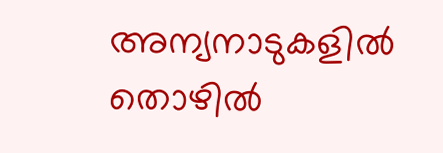അന്യനാടുകളിൽ തൊഴിൽ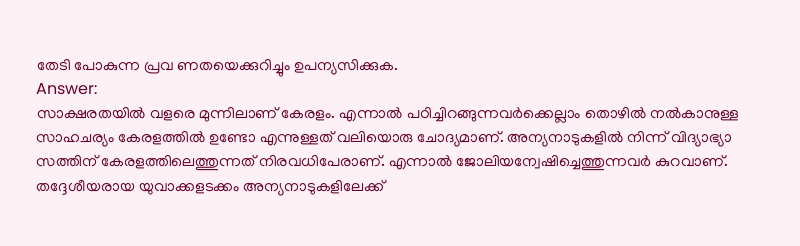തേടി പോകുന്ന പ്രവ ണതയെക്കുറിച്ചും ഉപന്യസിക്കുക.
Answer:
സാക്ഷരതയിൽ വളരെ മുന്നിലാണ് കേരളം. എന്നാൽ പഠിച്ചിറങ്ങുന്നവർക്കെല്ലാം തൊഴിൽ നൽകാനുള്ള സാഹചര്യം കേരളത്തിൽ ഉണ്ടോ എന്നുള്ളത് വലിയൊരു ചോദ്യമാണ്. അന്യനാടുകളിൽ നിന്ന് വിദ്യാഭ്യാ സത്തിന് കേരളത്തിലെത്തുന്നത് നിരവധിപേരാണ്. എന്നാൽ ജോലിയന്വേഷിച്ചെത്തുന്നവർ കുറവാണ്.
തദ്ദേശീയരായ യുവാക്കളടക്കം അന്യനാടുകളിലേക്ക്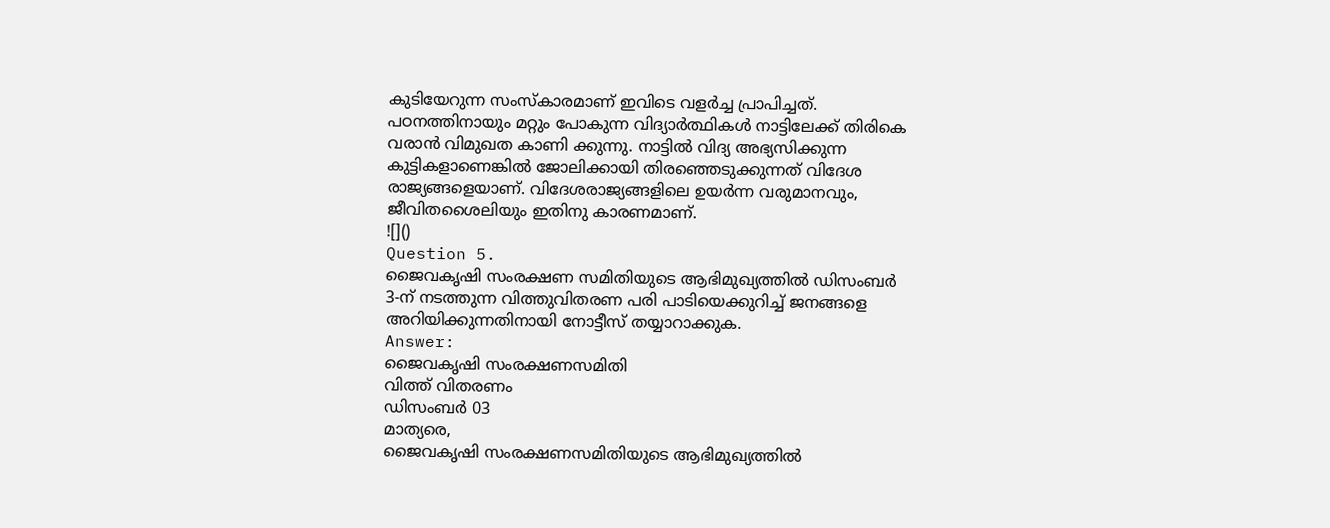കുടിയേറുന്ന സംസ്കാരമാണ് ഇവിടെ വളർച്ച പ്രാപിച്ചത്. പഠനത്തിനായും മറ്റും പോകുന്ന വിദ്യാർത്ഥികൾ നാട്ടിലേക്ക് തിരികെ വരാൻ വിമുഖത കാണി ക്കുന്നു. നാട്ടിൽ വിദ്യ അഭ്യസിക്കുന്ന കുട്ടികളാണെങ്കിൽ ജോലിക്കായി തിരഞ്ഞെടുക്കുന്നത് വിദേശ രാജ്യങ്ങളെയാണ്. വിദേശരാജ്യങ്ങളിലെ ഉയർന്ന വരുമാനവും, ജീവിതശൈലിയും ഇതിനു കാരണമാണ്.
![]()
Question 5.
ജൈവകൃഷി സംരക്ഷണ സമിതിയുടെ ആഭിമുഖ്യത്തിൽ ഡിസംബർ 3-ന് നടത്തുന്ന വിത്തുവിതരണ പരി പാടിയെക്കുറിച്ച് ജനങ്ങളെ അറിയിക്കുന്നതിനായി നോട്ടീസ് തയ്യാറാക്കുക.
Answer:
ജൈവകൃഷി സംരക്ഷണസമിതി
വിത്ത് വിതരണം
ഡിസംബർ 03
മാത്യരെ,
ജൈവകൃഷി സംരക്ഷണസമിതിയുടെ ആഭിമുഖ്യത്തിൽ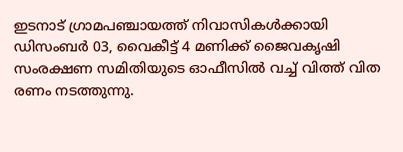ഇടനാട് ഗ്രാമപഞ്ചായത്ത് നിവാസികൾക്കായി ഡിസംബർ 03, വൈകീട്ട് 4 മണിക്ക് ജൈവകൃഷി സംരക്ഷണ സമിതിയുടെ ഓഫീസിൽ വച്ച് വിത്ത് വിത രണം നടത്തുന്നു.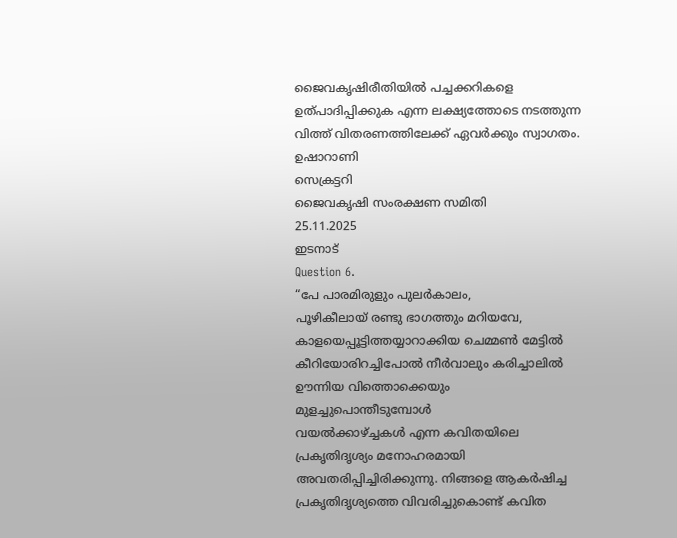ജൈവകൃഷിരീതിയിൽ പച്ചക്കറികളെ ഉത്പാദിപ്പിക്കുക എന്ന ലക്ഷ്യത്തോടെ നടത്തുന്ന വിത്ത് വിതരണത്തിലേക്ക് ഏവർക്കും സ്വാഗതം.
ഉഷാറാണി
സെക്രട്ടറി
ജൈവകൃഷി സംരക്ഷണ സമിതി
25.11.2025
ഇടനാട്
Question 6.
“പേ പാരമിരുളും പുലർകാലം,
പൂഴികീലായ് രണ്ടു ഭാഗത്തും മറിയവേ,
കാളയെപ്പൂട്ടിത്തയ്യാറാക്കിയ ചെമ്മൺ മേട്ടിൽ
കീറിയോരിറച്ചിപോൽ നീർവാലും കരിച്ചാലിൽ
ഊന്നിയ വിത്തൊക്കെയും മുളച്ചുപൊന്തീടുമ്പോൾ
വയൽക്കാഴ്ച്ചകൾ എന്ന കവിതയിലെ പ്രകൃതിദൃശ്യം മനോഹരമായി അവതരിപ്പിച്ചിരിക്കുന്നു. നിങ്ങളെ ആകർഷിച്ച പ്രകൃതിദൃശ്യത്തെ വിവരിച്ചുകൊണ്ട് കവിത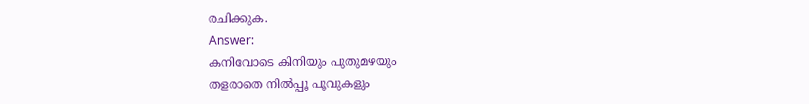രചിക്കുക.
Answer:
കനിവോടെ കിനിയും പുതുമഴയും
തളരാതെ നിൽപ്പൂ പൂവുകളും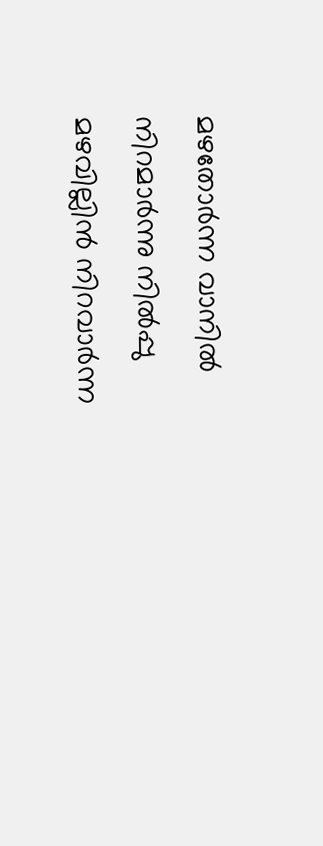മഴതോർന്ന വാനിൽ നിറമാർന്നു നിൽപ്പു
മഴവില്ലിൻ നിറവാർന്ന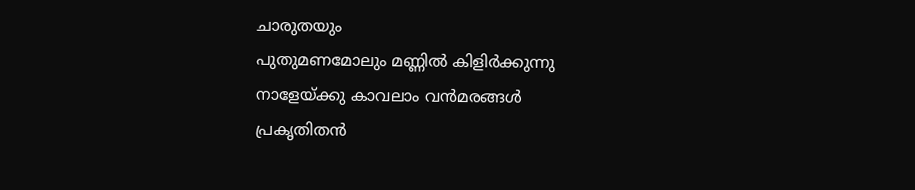ചാരുതയും
പുതുമണമോലും മണ്ണിൽ കിളിർക്കുന്നു
നാളേയ്ക്കു കാവലാം വൻമരങ്ങൾ
പ്രകൃതിതൻ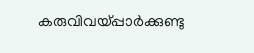കരുവിവയ്പ്പാർക്കുണ്ടു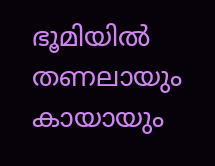ഭൂമിയിൽ തണലായും കായായും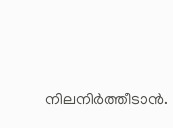നിലനിർത്തീടാൻ.